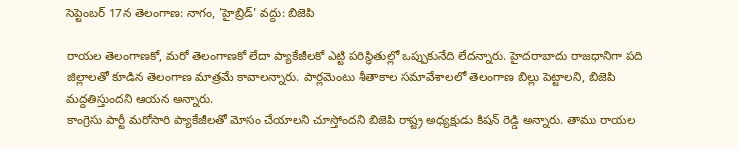సెప్టెంబర్ 17న తెలంగాణ: నాగం, 'హైబ్రిడ్' వద్దు: బిజెపి

రాయల తెలంగాణకో, మరో తెలంగాణకో లేదా ప్యాకేజీలకో ఎట్టి పరిస్థితుల్లో ఒప్పుకునేది లేదన్నారు. హైదరాబాదు రాజధానిగా పది జిల్లాలతో కూడిన తెలంగాణ మాత్రమే కావాలన్నారు. పార్లమెంటు శీతాకాల సమావేశాలలో తెలంగాణ బిల్లు పెట్టాలని, బిజెపి మద్దతిస్తుందని ఆయన అన్నారు.
కాంగ్రెసు పార్టీ మరోసారి ప్యాకేజీలతో మోసం చేయాలని చూస్తోందని బిజెపి రాష్ట్ర అధ్యక్షుడు కిషన్ రెడ్డి అన్నారు. తాము రాయల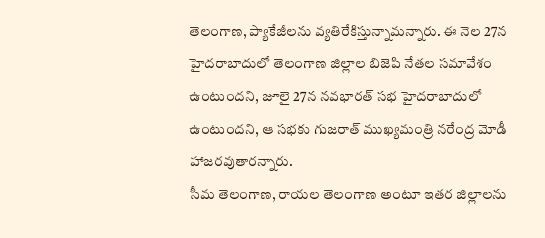తెలంగాణ, ప్యాకేజీలను వ్యతిరేకిస్తున్నామన్నారు. ఈ నెల 27న హైదరాబాదులో తెలంగాణ జిల్లాల బిజెపి నేతల సమావేశం ఉంటుందని, జూలై 27న నవభారత్ సభ హైదరాబాదులో ఉంటుందని, ఆ సభకు గుజరాత్ ముఖ్యమంత్రి నరేంద్ర మోడీ హాజరవుతారన్నారు.
సీమ తెలంగాణ, రాయల తెలంగాణ అంటూ ఇతర జిల్లాలను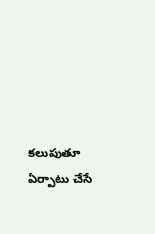కలుపుతూ ఏర్పాటు చేసే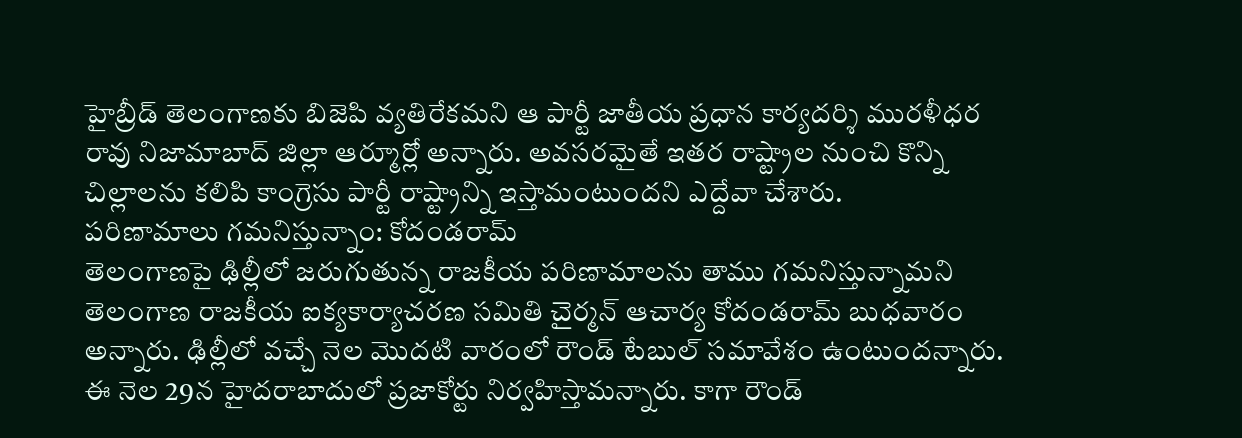హైబ్రీడ్ తెలంగాణకు బిజెపి వ్యతిరేకమని ఆ పార్టీ జాతీయ ప్రధాన కార్యదర్శి మురళీధర రావు నిజామాబాద్ జిల్లా ఆర్మూర్లో అన్నారు. అవసరమైతే ఇతర రాష్ట్రాల నుంచి కొన్ని చిల్లాలను కలిపి కాంగ్రెసు పార్టీ రాష్ట్రాన్ని ఇస్తామంటుందని ఎద్దేవా చేశారు.
పరిణామాలు గమనిస్తున్నాం: కోదండరామ్
తెలంగాణపై ఢిల్లీలో జరుగుతున్న రాజకీయ పరిణామాలను తాము గమనిస్తున్నామని తెలంగాణ రాజకీయ ఐక్యకార్యాచరణ సమితి చైర్మన్ ఆచార్య కోదండరామ్ బుధవారం అన్నారు. ఢిల్లీలో వచ్చే నెల మొదటి వారంలో రౌండ్ టేబుల్ సమావేశం ఉంటుందన్నారు. ఈ నెల 29న హైదరాబాదులో ప్రజాకోర్టు నిర్వహిస్తామన్నారు. కాగా రౌండ్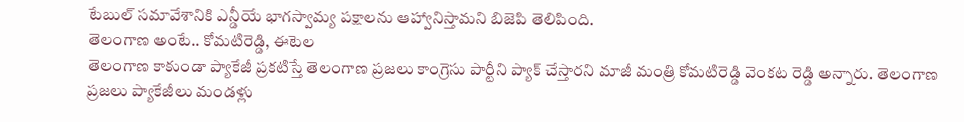టేబుల్ సమావేశానికి ఎన్డీయే భాగస్వామ్య పక్షాలను ఆహ్వానిస్తామని బిజెపి తెలిపింది.
తెలంగాణ అంటే.. కోమటిరెడ్డి, ఈటెల
తెలంగాణ కాకుండా ప్యాకేజీ ప్రకటిస్తే తెలంగాణ ప్రజలు కాంగ్రెసు పార్టీని ప్యాక్ చేస్తారని మాజీ మంత్రి కోమటిరెడ్డి వెంకట రెడ్డి అన్నారు. తెలంగాణ ప్రజలు ప్యాకేజీలు మండళ్లు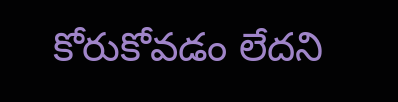కోరుకోవడం లేదని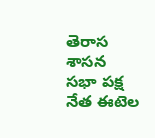తెరాస శాసన సభా పక్ష నేత ఈటెల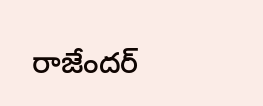రాజేందర్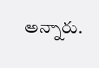అన్నారు.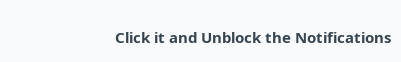Click it and Unblock the Notifications